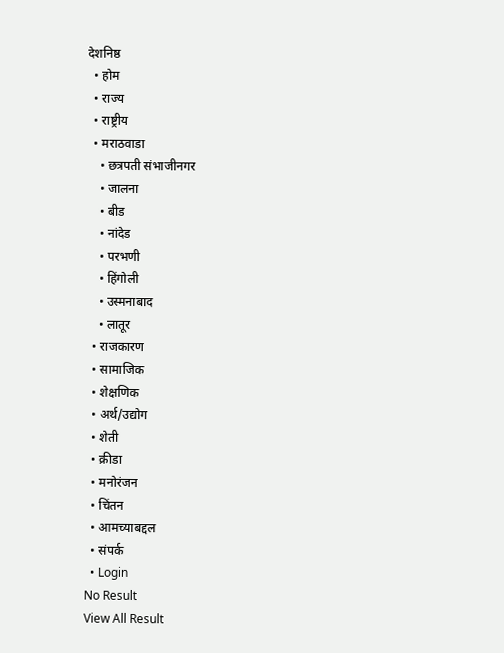देशनिष्ठ
  • होम
  • राज्य
  • राष्ट्रीय
  • मराठवाडा
    • छत्रपती संभाजीनगर
    • जालना
    • बीड
    • नांदेड
    • परभणी
    • हिंगोली
    • उस्मनाबाद
    • लातूर
  • राजकारण
  • सामाजिक
  • शेक्षणिक
  • अर्थ/उद्योग
  • शेती
  • क्रीडा
  • मनोरंजन
  • चिंतन
  • आमच्याबद्दल
  • संपर्क
  • Login
No Result
View All Result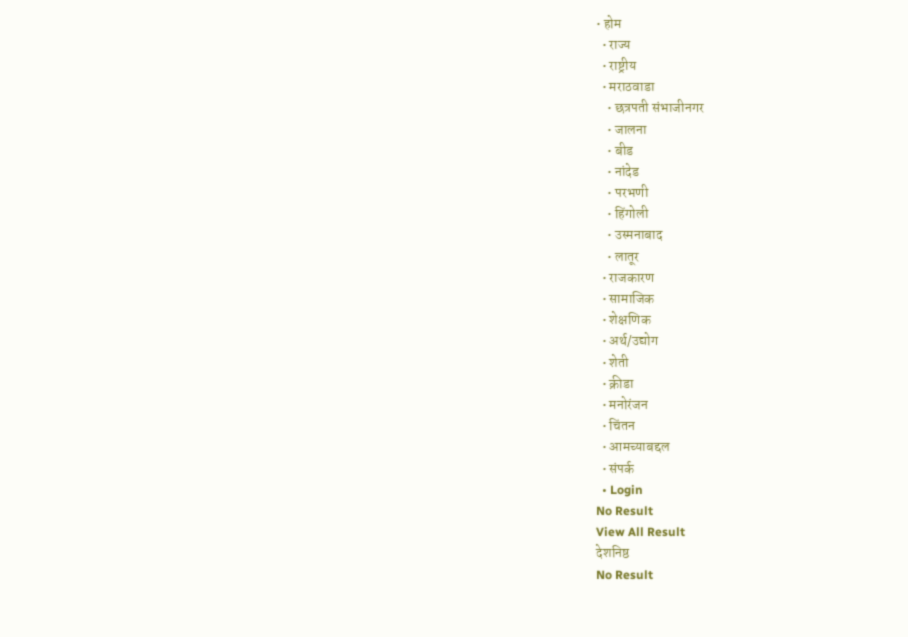• होम
  • राज्य
  • राष्ट्रीय
  • मराठवाडा
    • छत्रपती संभाजीनगर
    • जालना
    • बीड
    • नांदेड
    • परभणी
    • हिंगोली
    • उस्मनाबाद
    • लातूर
  • राजकारण
  • सामाजिक
  • शेक्षणिक
  • अर्थ/उद्योग
  • शेती
  • क्रीडा
  • मनोरंजन
  • चिंतन
  • आमच्याबद्दल
  • संपर्क
  • Login
No Result
View All Result
देशनिष्ठ
No Result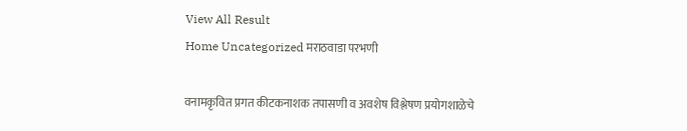View All Result
Home Uncategorized मराठवाडा परभणी

वनामकृवित प्रगत कीटकनाशक तपासणी व अवशेष विश्लेषण प्रयोगशाळेचे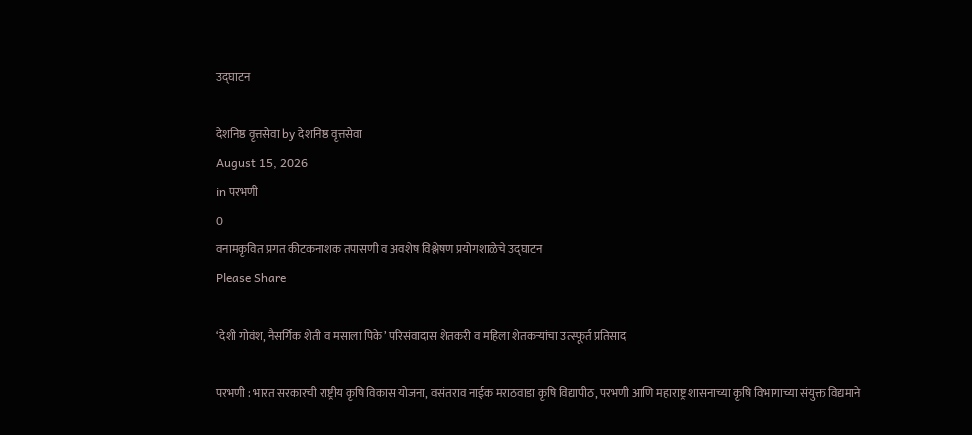उद्घाटन

देशनिष्ठ वृत्तसेवा by देशनिष्ठ वृत्तसेवा
August 15, 2026
in परभणी
0
वनामकृवित प्रगत कीटकनाशक तपासणी व अवशेष विश्लेषण प्रयोगशाळेचे उद्घाटन
Please Share

‘देशी गोवंश, नैसर्गिक शेती व मसाला पिके’ परिसंवादास शेतकरी व महिला शेतकऱ्यांचा उत्स्फूर्त प्रतिसाद

परभणी : भारत सरकारची राष्ट्रीय कृषि विकास योजना, वसंतराव नाईक मराठवाडा कृषि विद्यापीठ, परभणी आणि महाराष्ट्र शासनाच्या कृषि विभागाच्या संयुक्त विद्यमाने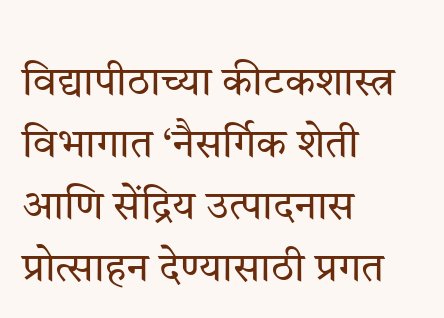विद्यापीठाच्या कीटकशास्त्र विभागात ‘नैसर्गिक शेती आणि सेंद्रिय उत्पादनास प्रोत्साहन देण्यासाठी प्रगत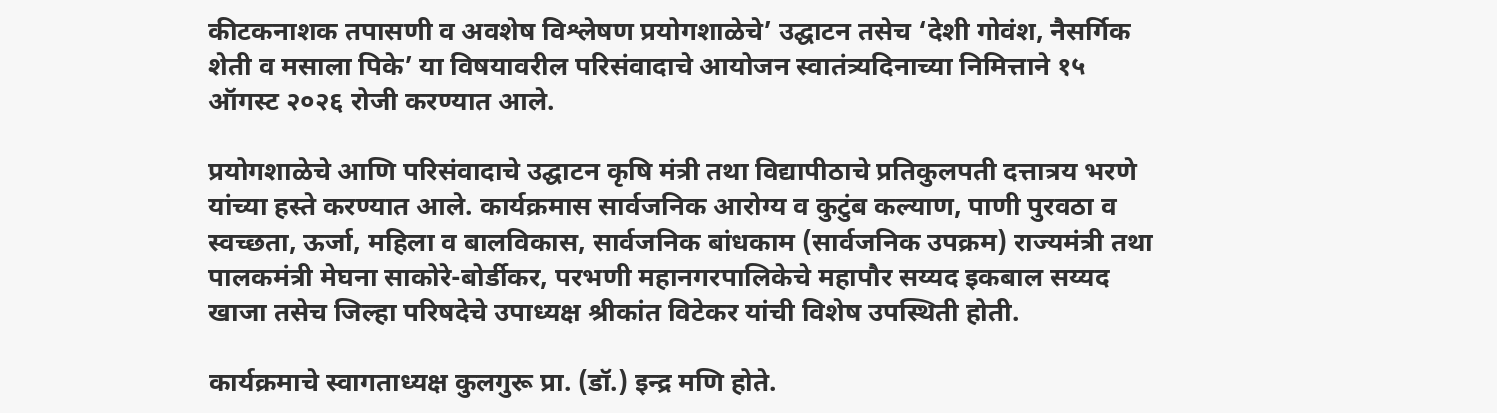कीटकनाशक तपासणी व अवशेष विश्लेषण प्रयोगशाळेचे’ उद्घाटन तसेच ‘देशी गोवंश, नैसर्गिक शेती व मसाला पिके’ या विषयावरील परिसंवादाचे आयोजन स्वातंत्र्यदिनाच्या निमित्ताने १५ ऑगस्ट २०२६ रोजी करण्यात आले.

प्रयोगशाळेचे आणि परिसंवादाचे उद्घाटन कृषि मंत्री तथा विद्यापीठाचे प्रतिकुलपती दत्तात्रय भरणे यांच्या हस्ते करण्यात आले. कार्यक्रमास सार्वजनिक आरोग्य व कुटुंब कल्याण, पाणी पुरवठा व स्वच्छता, ऊर्जा, महिला व बालविकास, सार्वजनिक बांधकाम (सार्वजनिक उपक्रम) राज्यमंत्री तथा पालकमंत्री मेघना साकोरे-बोर्डीकर, परभणी महानगरपालिकेचे महापौर सय्यद इकबाल सय्यद खाजा तसेच जिल्हा परिषदेचे उपाध्यक्ष श्रीकांत विटेकर यांची विशेष उपस्थिती होती.

कार्यक्रमाचे स्वागताध्यक्ष कुलगुरू प्रा. (डॉ.) इन्द्र मणि होते.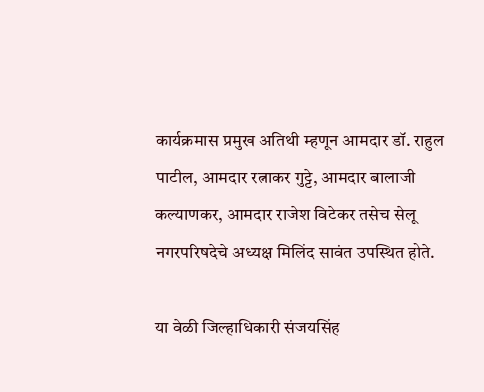कार्यक्रमास प्रमुख अतिथी म्हणून आमदार डॉ. राहुल पाटील, आमदार रत्नाकर गुट्टे, आमदार बालाजी कल्याणकर, आमदार राजेश विटेकर तसेच सेलू नगरपरिषदेचे अध्यक्ष मिलिंद सावंत उपस्थित होते.

या वेळी जिल्हाधिकारी संजयसिंह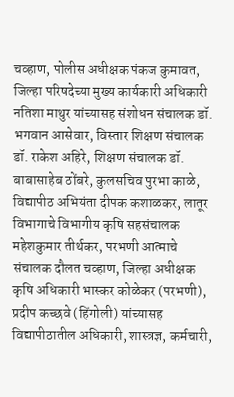चव्हाण, पोलीस अधीक्षक पंकज कुमावत, जिल्हा परिषदेच्या मुख्य कार्यकारी अधिकारी नतिशा माथुर यांच्यासह संशोधन संचालक डॉ. भगवान आसेवार, विस्तार शिक्षण संचालक डॉ. राकेश अहिरे, शिक्षण संचालक डॉ. बाबासाहेब ठोंबरे, कुलसचिव पुरभा काळे, विद्यापीठ अभियंता दीपक कशाळकर, लातूर विभागाचे विभागीय कृषि सहसंचालक महेशकुमार तीर्थकर, परभणी आत्माचे संचालक दौलत चव्हाण, जिल्हा अधीक्षक कृषि अधिकारी भास्कर कोळेकर (परभणी), प्रदीप कच्छवे (हिंगोली) यांच्यासह विद्यापीठातील अधिकारी, शास्त्रज्ञ, कर्मचारी,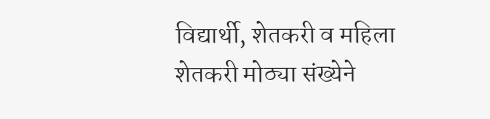विद्यार्थी, शेतकरी व महिला शेतकरी मोठ्या संख्येने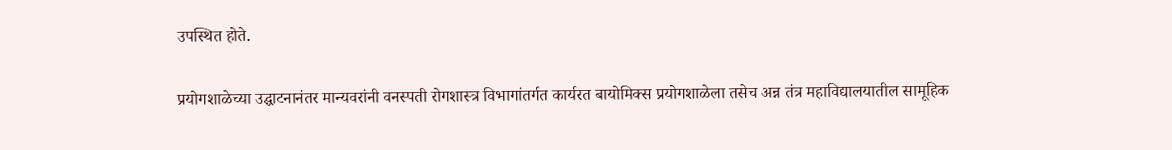उपस्थित होते.

प्रयोगशाळेच्या उद्घाटनानंतर मान्यवरांनी वनस्पती रोगशास्त्र विभागांतर्गत कार्यरत बायोमिक्स प्रयोगशाळेला तसेच अन्न तंत्र महाविद्यालयातील सामूहिक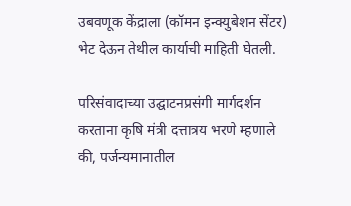उबवणूक केंद्राला (कॉमन इन्क्युबेशन सेंटर) भेट देऊन तेथील कार्याची माहिती घेतली.

परिसंवादाच्या उद्घाटनप्रसंगी मार्गदर्शन करताना कृषि मंत्री दत्तात्रय भरणे म्हणाले की, पर्जन्यमानातील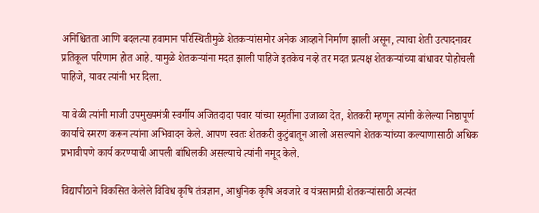अनिश्चितता आणि बदलत्या हवामान परिस्थितीमुळे शेतकऱ्यांसमोर अनेक आव्हाने निर्माण झाली असून, त्याचा शेती उत्पादनावर प्रतिकूल परिणाम होत आहे. यामुळे शेतकऱ्यांना मदत झाली पाहिजे इतकेच नव्हे तर मदत प्रत्यक्ष शेतकऱ्यांच्या बांधावर पोहोचली पाहिजे, यावर त्यांनी भर दिला.

या वेळी त्यांनी माजी उपमुख्यमंत्री स्वर्गीय अजितदादा पवार यांच्या स्मृतींना उजाळा देत, शेतकरी म्हणून त्यांनी केलेल्या निष्ठापूर्ण कार्याचे स्मरण करून त्यांना अभिवादन केले. आपण स्वतः शेतकरी कुटुंबातून आलो असल्याने शेतकऱ्यांच्या कल्याणासाठी अधिक प्रभावीपणे कार्य करण्याची आपली बांधिलकी असल्याचे त्यांनी नमूद केले.

विद्यापीठाने विकसित केलेले विविध कृषि तंत्रज्ञान, आधुनिक कृषि अवजारे व यंत्रसामग्री शेतकऱ्यांसाठी अत्यंत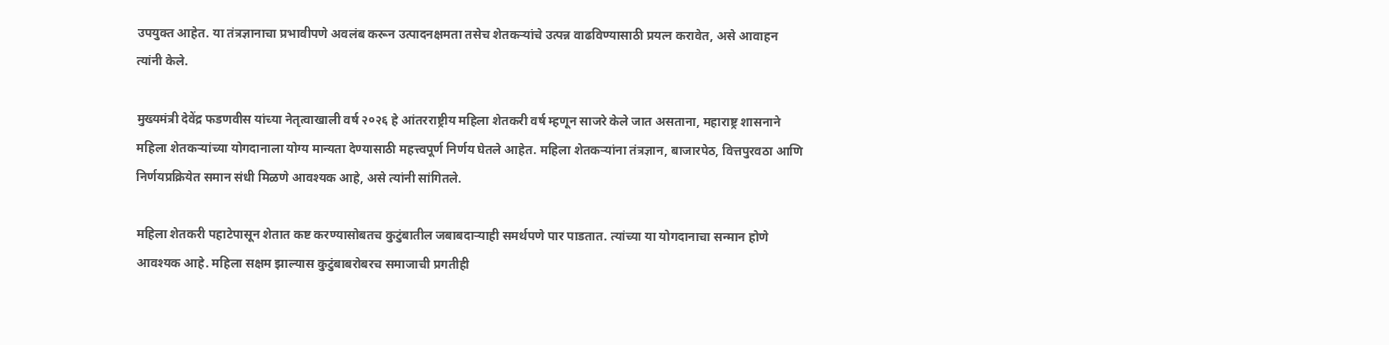उपयुक्त आहेत. या तंत्रज्ञानाचा प्रभावीपणे अवलंब करून उत्पादनक्षमता तसेच शेतकऱ्यांचे उत्पन्न वाढविण्यासाठी प्रयत्न करावेत, असे आवाहन त्यांनी केले.

मुख्यमंत्री देवेंद्र फडणवीस यांच्या नेतृत्वाखाली वर्ष २०२६ हे आंतरराष्ट्रीय महिला शेतकरी वर्ष म्हणून साजरे केले जात असताना, महाराष्ट्र शासनाने महिला शेतकऱ्यांच्या योगदानाला योग्य मान्यता देण्यासाठी महत्त्वपूर्ण निर्णय घेतले आहेत. महिला शेतकऱ्यांना तंत्रज्ञान, बाजारपेठ, वित्तपुरवठा आणि निर्णयप्रक्रियेत समान संधी मिळणे आवश्यक आहे, असे त्यांनी सांगितले.

महिला शेतकरी पहाटेपासून शेतात कष्ट करण्यासोबतच कुटुंबातील जबाबदाऱ्याही समर्थपणे पार पाडतात. त्यांच्या या योगदानाचा सन्मान होणे आवश्यक आहे. महिला सक्षम झाल्यास कुटुंबाबरोबरच समाजाची प्रगतीही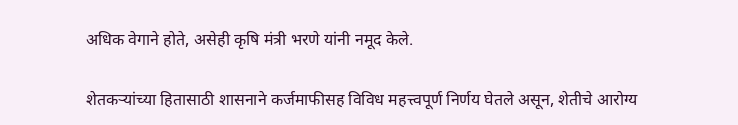अधिक वेगाने होते, असेही कृषि मंत्री भरणे यांनी नमूद केले.

शेतकऱ्यांच्या हितासाठी शासनाने कर्जमाफीसह विविध महत्त्वपूर्ण निर्णय घेतले असून, शेतीचे आरोग्य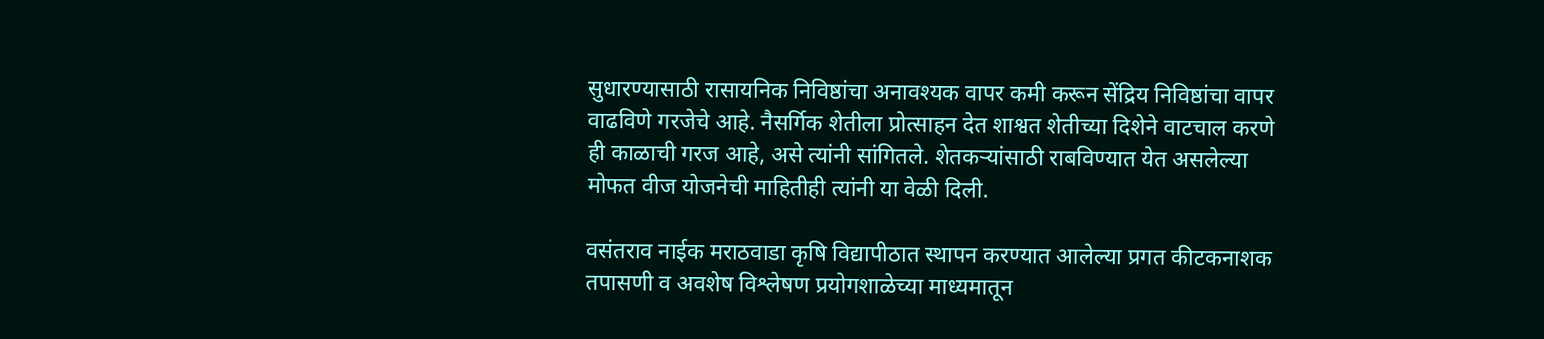सुधारण्यासाठी रासायनिक निविष्ठांचा अनावश्यक वापर कमी करून सेंद्रिय निविष्ठांचा वापर वाढविणे गरजेचे आहे. नैसर्गिक शेतीला प्रोत्साहन देत शाश्वत शेतीच्या दिशेने वाटचाल करणे ही काळाची गरज आहे, असे त्यांनी सांगितले. शेतकऱ्यांसाठी राबविण्यात येत असलेल्या मोफत वीज योजनेची माहितीही त्यांनी या वेळी दिली.

वसंतराव नाईक मराठवाडा कृषि विद्यापीठात स्थापन करण्यात आलेल्या प्रगत कीटकनाशक तपासणी व अवशेष विश्लेषण प्रयोगशाळेच्या माध्यमातून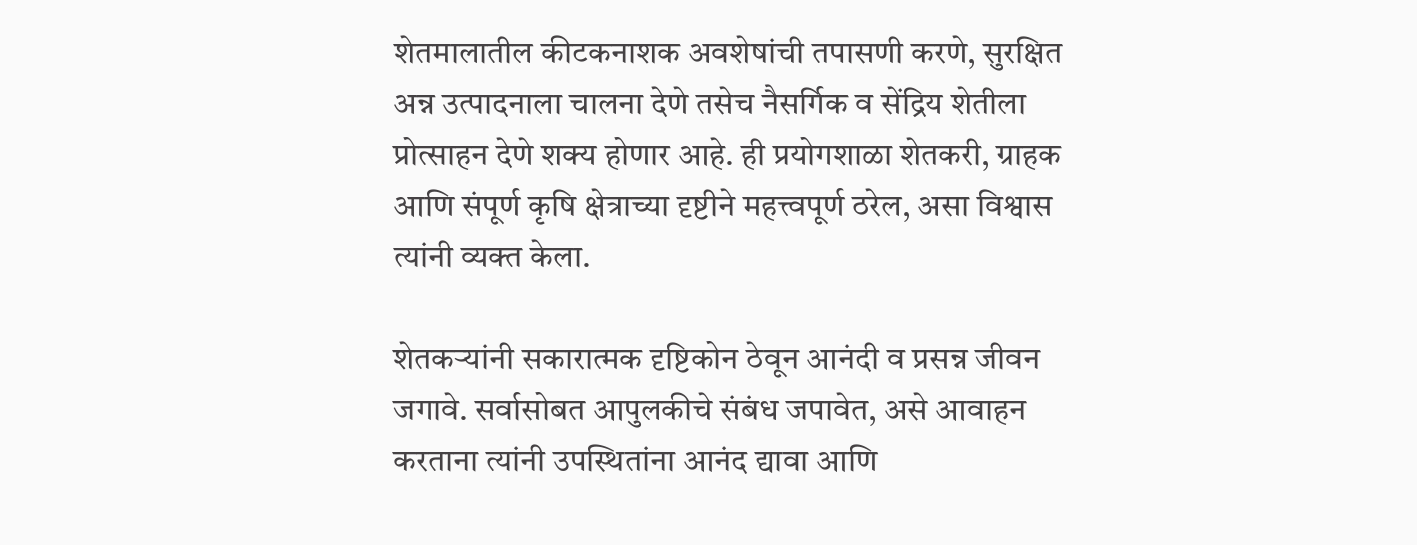शेतमालातील कीटकनाशक अवशेषांची तपासणी करणे, सुरक्षित अन्न उत्पादनाला चालना देणे तसेच नैसर्गिक व सेंद्रिय शेतीला प्रोत्साहन देणे शक्य होणार आहे. ही प्रयोगशाळा शेतकरी, ग्राहक आणि संपूर्ण कृषि क्षेत्राच्या दृष्टीने महत्त्वपूर्ण ठरेल, असा विश्वास त्यांनी व्यक्त केला.

शेतकऱ्यांनी सकारात्मक दृष्टिकोन ठेवून आनंदी व प्रसन्न जीवन जगावे. सर्वासोबत आपुलकीचे संबंध जपावेत, असे आवाहन करताना त्यांनी उपस्थितांना आनंद द्यावा आणि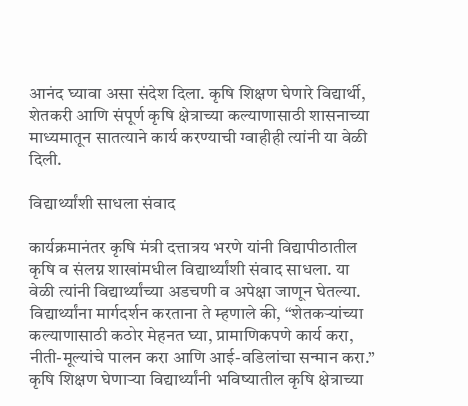आनंद घ्यावा असा संदेश दिला. कृषि शिक्षण घेणारे विद्यार्थी, शेतकरी आणि संपूर्ण कृषि क्षेत्राच्या कल्याणासाठी शासनाच्या माध्यमातून सातत्याने कार्य करण्याची ग्वाहीही त्यांनी या वेळी दिली.

विद्यार्थ्यांशी साधला संवाद

कार्यक्रमानंतर कृषि मंत्री दत्तात्रय भरणे यांनी विद्यापीठातील कृषि व संलग्न शाखांमधील विद्यार्थ्यांशी संवाद साधला. या वेळी त्यांनी विद्यार्थ्यांच्या अडचणी व अपेक्षा जाणून घेतल्या. विद्यार्थ्यांना मार्गदर्शन करताना ते म्हणाले की, “शेतकऱ्यांच्या कल्याणासाठी कठोर मेहनत घ्या, प्रामाणिकपणे कार्य करा, नीती-मूल्यांचे पालन करा आणि आई-वडिलांचा सन्मान करा.” कृषि शिक्षण घेणाऱ्या विद्यार्थ्यांनी भविष्यातील कृषि क्षेत्राच्या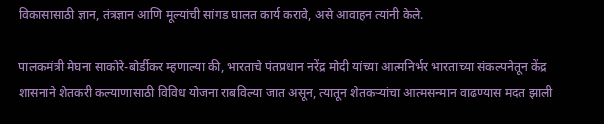विकासासाठी ज्ञान, तंत्रज्ञान आणि मूल्यांची सांगड घालत कार्य करावे, असे आवाहन त्यांनी केले.

पालकमंत्री मेघना साकोरे-बोर्डीकर म्हणाल्या की, भारताचे पंतप्रधान नरेंद्र मोदी यांच्या आत्मनिर्भर भारताच्या संकल्पनेतून केंद्र शासनाने शेतकरी कल्याणासाठी विविध योजना राबविल्या जात असून, त्यातून शेतकऱ्यांचा आत्मसन्मान वाढण्यास मदत झाली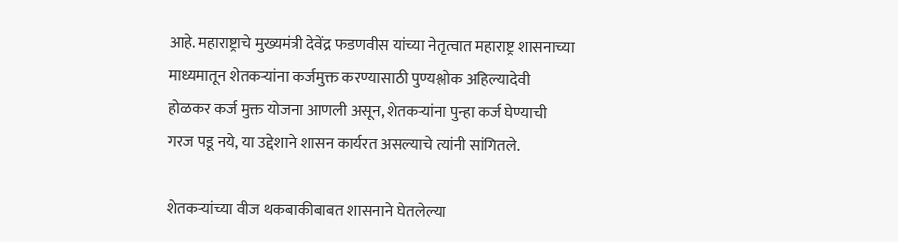आहे. महाराष्ट्राचे मुख्यमंत्री देवेंद्र फडणवीस यांच्या नेतृत्वात महाराष्ट्र शासनाच्या माध्यमातून शेतकऱ्यांना कर्जमुक्त करण्यासाठी पुण्यश्लोक अहिल्यादेवी होळकर कर्ज मुक्त योजना आणली असून, शेतकऱ्यांना पुन्हा कर्ज घेण्याची गरज पडू नये, या उद्देशाने शासन कार्यरत असल्याचे त्यांनी सांगितले.

शेतकऱ्यांच्या वीज थकबाकीबाबत शासनाने घेतलेल्या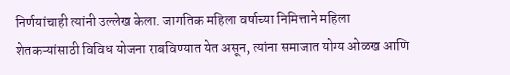निर्णयांचाही त्यांनी उल्लेख केला. जागतिक महिला वर्षाच्या निमित्ताने महिला शेतकऱ्यांसाठी विविध योजना राबविण्यात येत असून, त्यांना समाजात योग्य ओळख आणि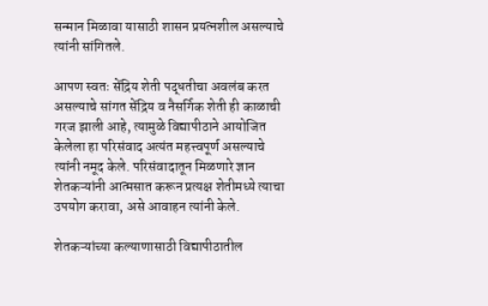सन्मान मिळावा यासाठी शासन प्रयत्नशील असल्याचे त्यांनी सांगितले.

आपण स्वतः सेंद्रिय शेती पद्धतीचा अवलंब करत असल्याचे सांगत सेंद्रिय व नैसर्गिक शेती ही काळाची गरज झाली आहे, त्यामुळे विद्यापीठाने आयोजित केलेला हा परिसंवाद अत्यंत महत्त्वपूर्ण असल्याचे त्यांनी नमूद केले. परिसंवादातून मिळणारे ज्ञान शेतकऱ्यांनी आत्मसात करून प्रत्यक्ष शेतीमध्ये त्याचा उपयोग करावा, असे आवाहन त्यांनी केले.

शेतकऱ्यांच्या कल्याणासाठी विद्यापीठातील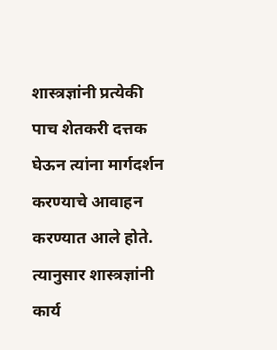शास्त्रज्ञांनी प्रत्येकी पाच शेतकरी दत्तक घेऊन त्यांना मार्गदर्शन करण्याचे आवाहन करण्यात आले होते. त्यानुसार शास्त्रज्ञांनी कार्य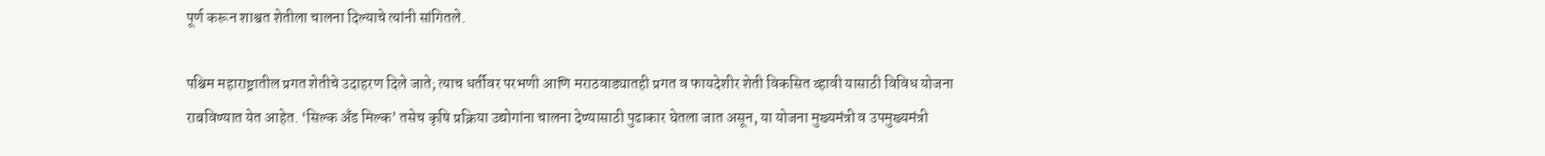पूर्ण करून शाश्वत शेतीला चालना दिल्याचे त्यांनी सांगितले.

पश्चिम महाराष्ट्रातील प्रगत शेतीचे उदाहरण दिले जाते; त्याच धर्तीवर परभणी आणि मराठवाड्यातही प्रगत व फायदेशीर शेती विकसित व्हावी यासाठी विविध योजना राबविण्यात येत आहेत. ‘सिल्क अँड मिल्क’ तसेच कृषि प्रक्रिया उद्योगांना चालना देण्यासाठी पुढाकार घेतला जात असून, या योजना मुख्यमंत्री व उपमुख्यमंत्री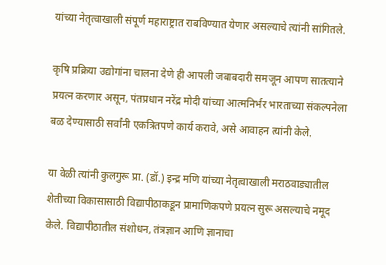यांच्या नेतृत्वाखाली संपूर्ण महाराष्ट्रात राबविण्यात येणार असल्याचे त्यांनी सांगितले.

कृषि प्रक्रिया उद्योगांना चालना देणे ही आपली जबाबदारी समजून आपण सातत्याने प्रयत्न करणार असून, पंतप्रधान नरेंद्र मोदी यांच्या आत्मनिर्भर भारताच्या संकल्पनेला बळ देण्यासाठी सर्वांनी एकत्रितपणे कार्य करावे, असे आवाहन त्यांनी केले.

या वेळी त्यांनी कुलगुरू प्रा. (डॉ.) इन्द्र मणि यांच्या नेतृत्वाखाली मराठवाड्यातील शेतीच्या विकासासाठी विद्यापीठाकडून प्रामाणिकपणे प्रयत्न सुरू असल्याचे नमूद केले. विद्यापीठातील संशोधन, तंत्रज्ञान आणि ज्ञानाचा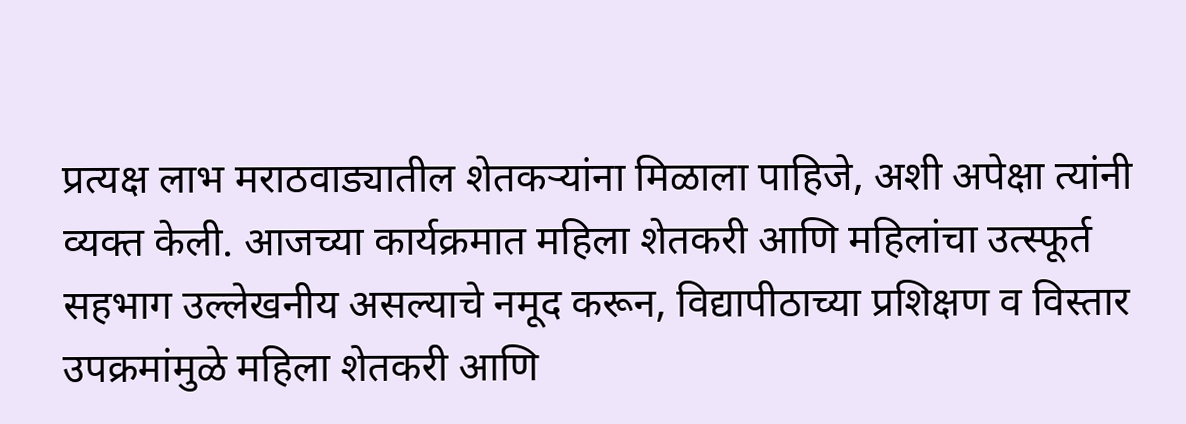प्रत्यक्ष लाभ मराठवाड्यातील शेतकऱ्यांना मिळाला पाहिजे, अशी अपेक्षा त्यांनी व्यक्त केली. आजच्या कार्यक्रमात महिला शेतकरी आणि महिलांचा उत्स्फूर्त सहभाग उल्लेखनीय असल्याचे नमूद करून, विद्यापीठाच्या प्रशिक्षण व विस्तार उपक्रमांमुळे महिला शेतकरी आणि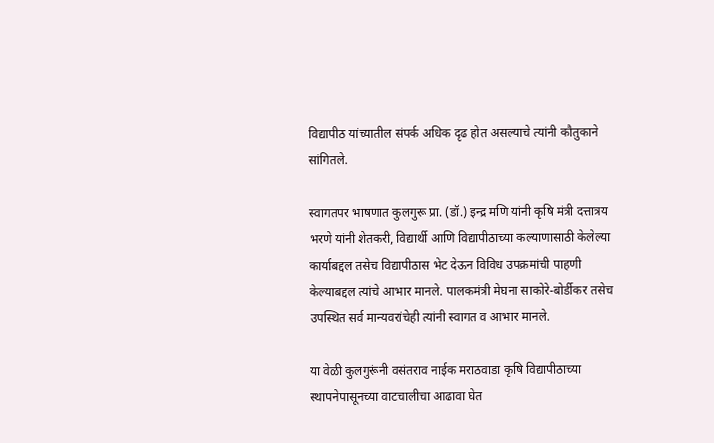विद्यापीठ यांच्यातील संपर्क अधिक दृढ होत असल्याचे त्यांनी कौतुकाने सांगितले.

स्वागतपर भाषणात कुलगुरू प्रा. (डॉ.) इन्द्र मणि यांनी कृषि मंत्री दत्तात्रय भरणे यांनी शेतकरी, विद्यार्थी आणि विद्यापीठाच्या कल्याणासाठी केलेल्या कार्याबद्दल तसेच विद्यापीठास भेट देऊन विविध उपक्रमांची पाहणी केल्याबद्दल त्यांचे आभार मानले. पालकमंत्री मेघना साकोरे-बोर्डीकर तसेच उपस्थित सर्व मान्यवरांचेही त्यांनी स्वागत व आभार मानले.

या वेळी कुलगुरूंनी वसंतराव नाईक मराठवाडा कृषि विद्यापीठाच्या स्थापनेपासूनच्या वाटचालीचा आढावा घेत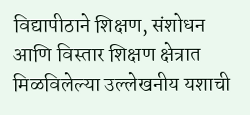विद्यापीठाने शिक्षण, संशोधन आणि विस्तार शिक्षण क्षेत्रात मिळविलेल्या उल्लेखनीय यशाची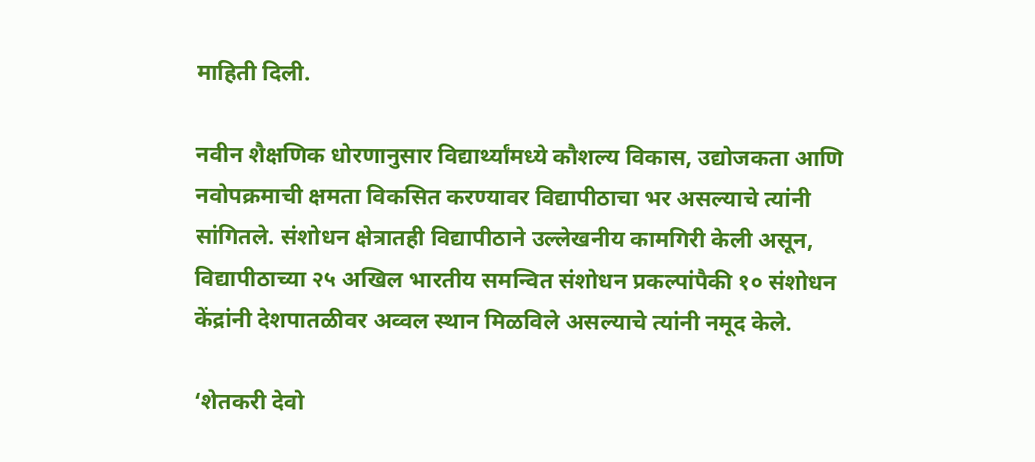माहिती दिली.

नवीन शैक्षणिक धोरणानुसार विद्यार्थ्यांमध्ये कौशल्य विकास, उद्योजकता आणि नवोपक्रमाची क्षमता विकसित करण्यावर विद्यापीठाचा भर असल्याचे त्यांनी सांगितले. संशोधन क्षेत्रातही विद्यापीठाने उल्लेखनीय कामगिरी केली असून, विद्यापीठाच्या २५ अखिल भारतीय समन्वित संशोधन प्रकल्पांपैकी १० संशोधन केंद्रांनी देशपातळीवर अव्वल स्थान मिळविले असल्याचे त्यांनी नमूद केले.

‘शेतकरी देवो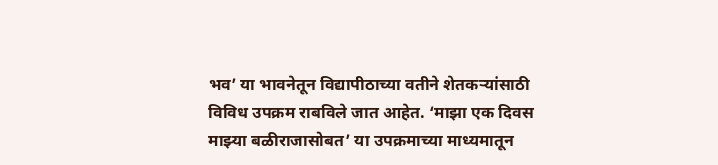भव’ या भावनेतून विद्यापीठाच्या वतीने शेतकऱ्यांसाठी विविध उपक्रम राबविले जात आहेत. ‘माझा एक दिवस माझ्या बळीराजासोबत’ या उपक्रमाच्या माध्यमातून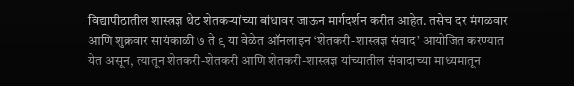विद्यापीठातील शास्त्रज्ञ थेट शेतकऱ्यांच्या बांधावर जाऊन मार्गदर्शन करीत आहेत. तसेच दर मंगळवार आणि शुक्रवार सायंकाळी ७ ते ९ या वेळेत ऑनलाइन ‘शेतकरी-शास्त्रज्ञ संवाद’ आयोजित करण्यात येत असून, त्यातून शेतकरी-शेतकरी आणि शेतकरी-शास्त्रज्ञ यांच्यातील संवादाच्या माध्यमातून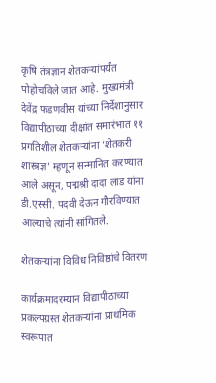कृषि तंत्रज्ञान शेतकऱ्यांपर्यंत पोहोचविले जात आहे. मुख्यमंत्री देवेंद्र फडणवीस यांच्या निर्देशानुसार विद्यापीठाच्या दीक्षांत समारंभात ११ प्रगतिशील शेतकऱ्यांना ‘शेतकरी शास्त्रज्ञ’ म्हणून सन्मानित करण्यात आले असून, पद्मश्री दादा लाड यांना डी.एस्सी. पदवी देऊन गौरविण्यात आल्याचे त्यांनी सांगितले.

शेतकऱ्यांना विविध निविष्ठांचे वितरण

कार्यक्रमादरम्यान विद्यापीठाच्या प्रकल्पग्रस्त शेतकऱ्यांना प्राथमिक स्वरूपात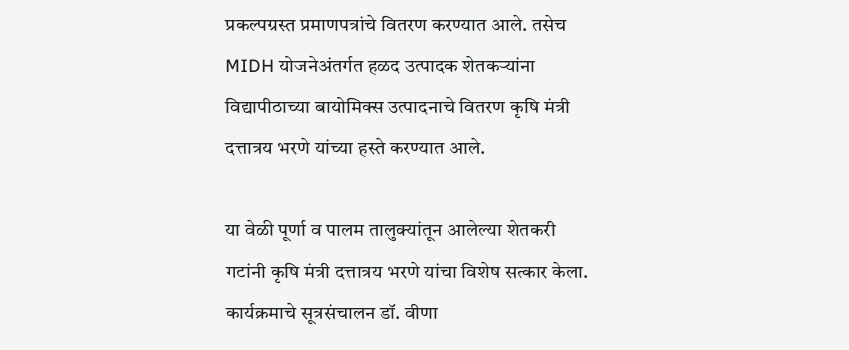प्रकल्पग्रस्त प्रमाणपत्रांचे वितरण करण्यात आले. तसेच MIDH योजनेअंतर्गत हळद उत्पादक शेतकऱ्यांना विद्यापीठाच्या बायोमिक्स उत्पादनाचे वितरण कृषि मंत्री दत्तात्रय भरणे यांच्या हस्ते करण्यात आले.

या वेळी पूर्णा व पालम तालुक्यांतून आलेल्या शेतकरी गटांनी कृषि मंत्री दत्तात्रय भरणे यांचा विशेष सत्कार केला. कार्यक्रमाचे सूत्रसंचालन डॉ. वीणा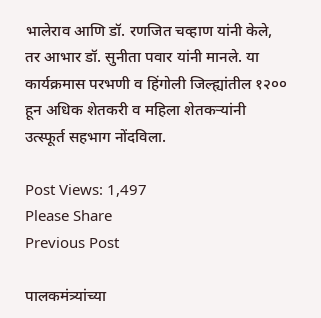भालेराव आणि डॉ. रणजित चव्हाण यांनी केले, तर आभार डॉ. सुनीता पवार यांनी मानले. या कार्यक्रमास परभणी व हिंगोली जिल्ह्यांतील १२०० हून अधिक शेतकरी व महिला शेतकऱ्यांनी उत्स्फूर्त सहभाग नोंदविला.

Post Views: 1,497
Please Share
Previous Post

पालकमंत्र्यांच्या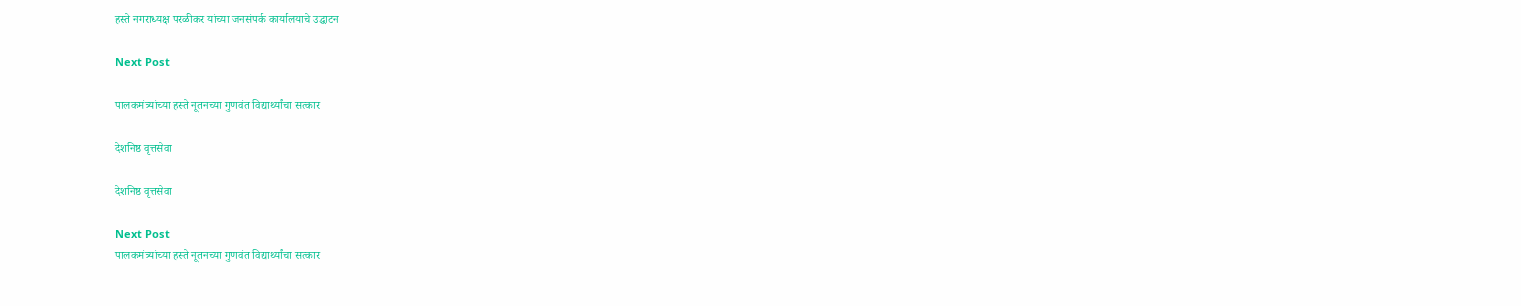हस्ते नगराध्यक्ष परळीकर यांच्या जनसंपर्क कार्यालयाचे उद्घाटन

Next Post

पालकमंत्र्यांच्या हस्ते नूतनच्या गुणवंत विद्यार्थ्यांचा सत्कार

देशनिष्ठ वृत्तसेवा

देशनिष्ठ वृत्तसेवा

Next Post
पालकमंत्र्यांच्या हस्ते नूतनच्या गुणवंत विद्यार्थ्यांचा सत्कार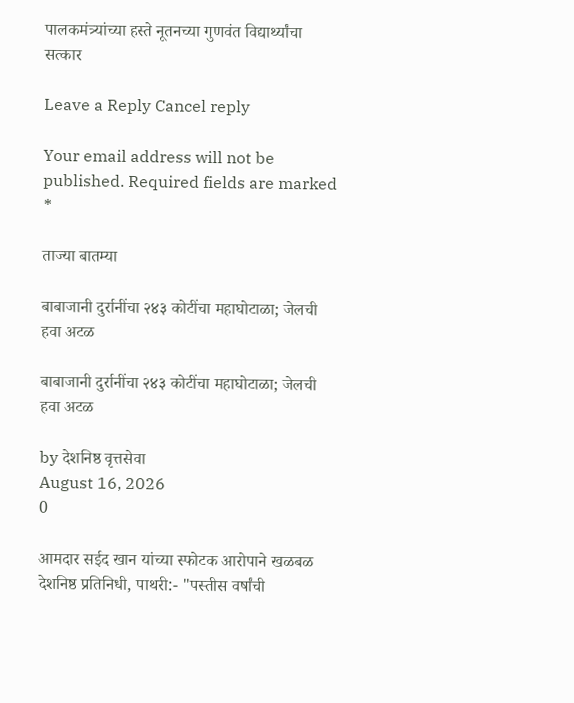पालकमंत्र्यांच्या हस्ते नूतनच्या गुणवंत विद्यार्थ्यांचा सत्कार

Leave a Reply Cancel reply

Your email address will not be published. Required fields are marked *

ताज्या बातम्या

बाबाजानी दुर्रानींचा २४३ कोटींचा महाघोटाळा; जेलची हवा अटळ

बाबाजानी दुर्रानींचा २४३ कोटींचा महाघोटाळा; जेलची हवा अटळ

by देशनिष्ठ वृत्तसेवा
August 16, 2026
0

आमदार सईद खान यांच्या स्फोटक आरोपाने खळबळ देशनिष्ठ प्रतिनिधी, पाथरी:- "पस्तीस वर्षांची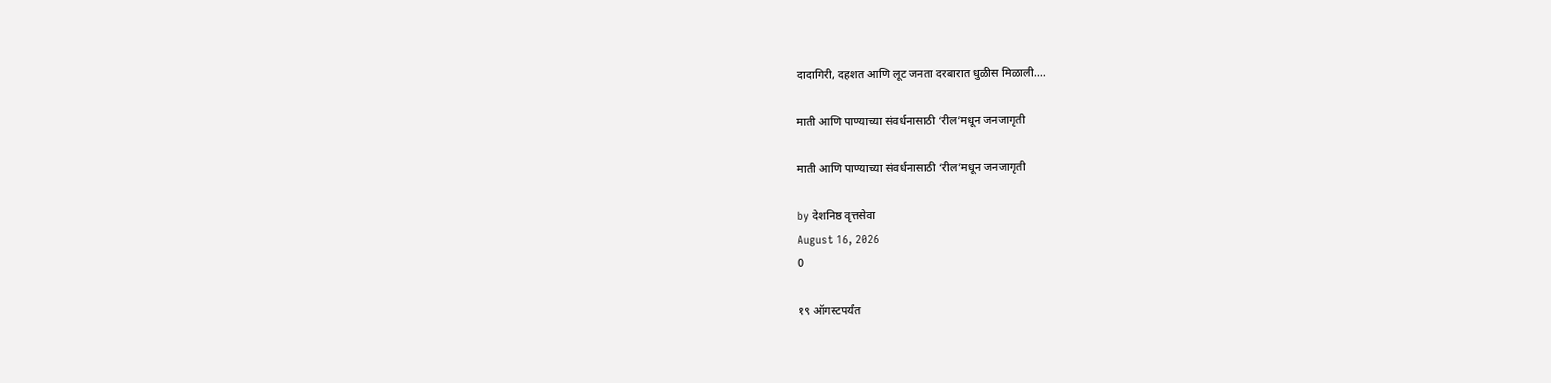दादागिरी, दहशत आणि लूट जनता दरबारात धुळीस मिळाली....

माती आणि पाण्याच्या संवर्धनासाठी ‘रील’मधून जनजागृती

माती आणि पाण्याच्या संवर्धनासाठी ‘रील’मधून जनजागृती

by देशनिष्ठ वृत्तसेवा
August 16, 2026
0

१९ ऑगस्टपर्यंत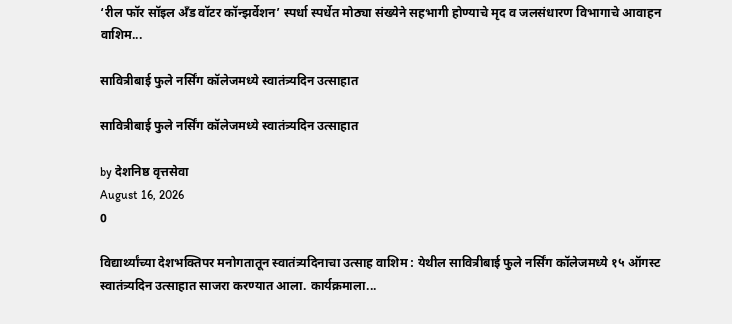‘रील फॉर सॉइल अँड वॉटर कॉन्झर्वेशन’ स्पर्धा स्पर्धेत मोठ्या संख्येने सहभागी होण्याचे मृद व जलसंधारण विभागाचे आवाहन वाशिम...

सावित्रीबाई फुले नर्सिंग कॉलेजमध्ये स्वातंत्र्यदिन उत्साहात

सावित्रीबाई फुले नर्सिंग कॉलेजमध्ये स्वातंत्र्यदिन उत्साहात

by देशनिष्ठ वृत्तसेवा
August 16, 2026
0

विद्यार्थ्यांच्या देशभक्तिपर मनोगतातून स्वातंत्र्यदिनाचा उत्साह वाशिम : येथील सावित्रीबाई फुले नर्सिंग कॉलेजमध्ये १५ ऑगस्ट स्वातंत्र्यदिन उत्साहात साजरा करण्यात आला. कार्यक्रमाला...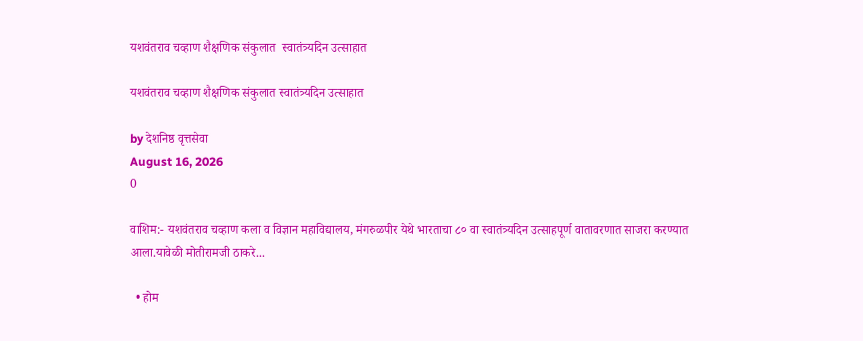यशवंतराव चव्हाण शैक्षणिक संकुलात  स्वातंत्र्यदिन उत्साहात

यशवंतराव चव्हाण शैक्षणिक संकुलात स्वातंत्र्यदिन उत्साहात

by देशनिष्ठ वृत्तसेवा
August 16, 2026
0

वाशिम:- यशवंतराव चव्हाण कला व विज्ञान महाविद्यालय, मंगरुळपीर येथे भारताचा ८० वा स्वातंत्र्यदिन उत्साहपूर्ण वातावरणात साजरा करण्यात आला.यावेळी मोतीरामजी ठाकरे...

  • होम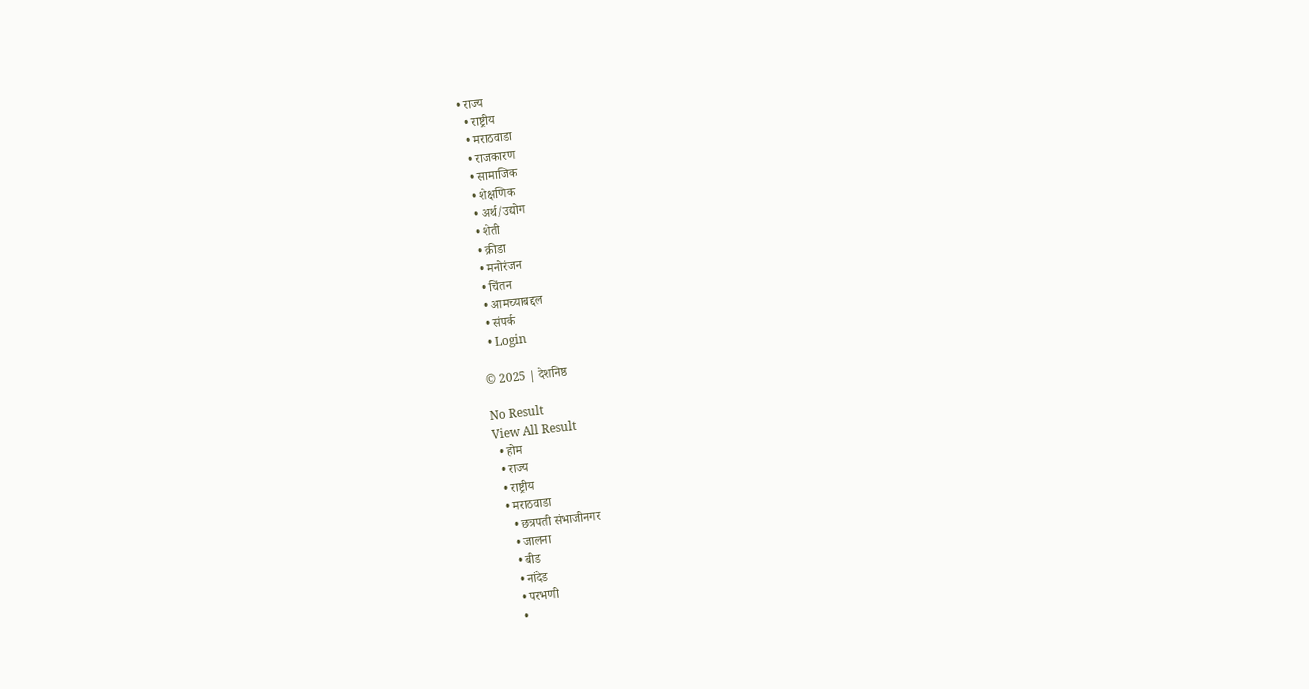• राज्य
  • राष्ट्रीय
  • मराठवाडा
  • राजकारण
  • सामाजिक
  • शेक्षणिक
  • अर्थ/उद्योग
  • शेती
  • क्रीडा
  • मनोरंजन
  • चिंतन
  • आमच्याबद्दल
  • संपर्क
  • Login

© 2025 | देशनिष्ठ

No Result
View All Result
  • होम
  • राज्य
  • राष्ट्रीय
  • मराठवाडा
    • छत्रपती संभाजीनगर
    • जालना
    • बीड
    • नांदेड
    • परभणी
    •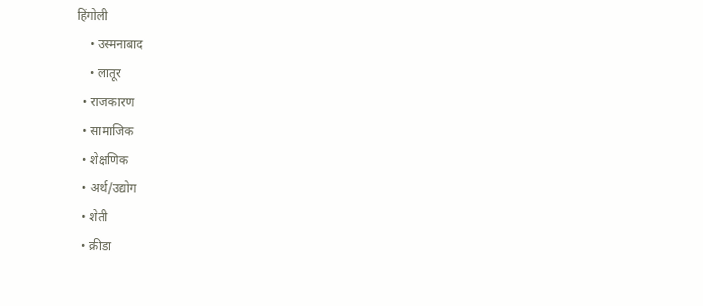हिंगोली
    • उस्मनाबाद
    • लातूर
  • राजकारण
  • सामाजिक
  • शेक्षणिक
  • अर्थ/उद्योग
  • शेती
  • क्रीडा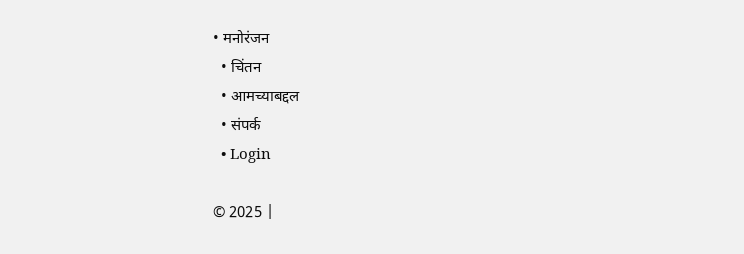• मनोरंजन
  • चिंतन
  • आमच्याबद्दल
  • संपर्क
  • Login

© 2025 |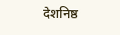देशनिष्ठ